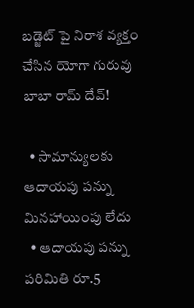బడ్జెట్ పై నిరాశ వ్యక్తం చేసిన యోగా గురువు బాబా రామ్ దేవ్!

  • సామాన్యులకు ఆదాయపు పన్ను మినహాయింపు లేదు
  • ఆదాయపు పన్ను పరిమితి రూ.5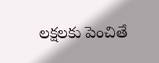లక్షలకు పెంచితే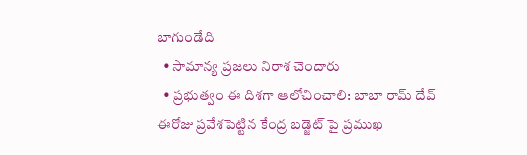బాగుండేది
  • సామాన్య ప్రజలు నిరాశ చెందారు
  • ప్రభుత్వం ఈ దిశగా ఆలోచించాలి: బాబా రామ్ దేవ్
ఈరోజు ప్రవేశపెట్టిన కేంద్ర బడ్జెట్ పై ప్రముఖ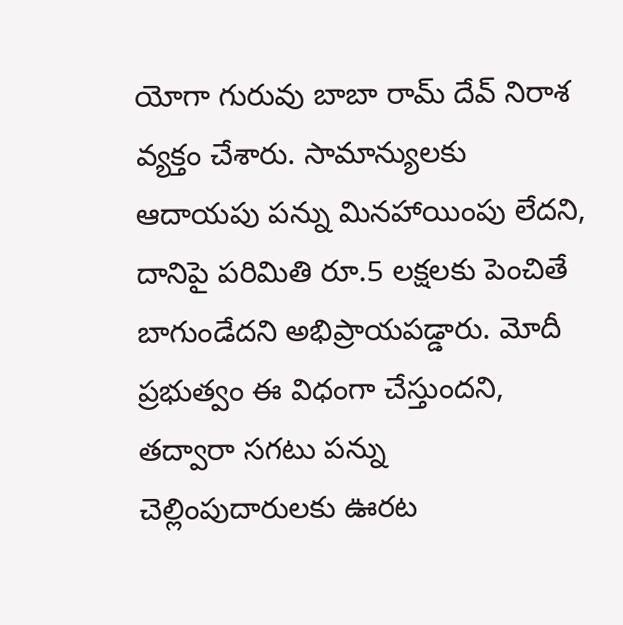యోగా గురువు బాబా రామ్ దేవ్ నిరాశ వ్యక్తం చేశారు. సామాన్యులకు ఆదాయపు పన్ను మినహాయింపు లేదని, దానిపై పరిమితి రూ.5 లక్షలకు పెంచితే బాగుండేదని అభిప్రాయపడ్డారు. మోదీ ప్రభుత్వం ఈ విధంగా చేస్తుందని, తద్వారా సగటు పన్ను చెల్లింపుదారులకు ఊరట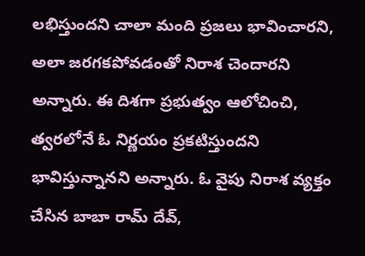లభిస్తుందని చాలా మంది ప్రజలు భావించారని, అలా జరగకపోవడంతో నిరాశ చెందారని అన్నారు. ఈ దిశగా ప్రభుత్వం ఆలోచించి, త్వరలోనే ఓ నిర్ణయం ప్రకటిస్తుందని భావిస్తున్నానని అన్నారు. ఓ వైపు నిరాశ వ్యక్తం చేసిన బాబా రామ్ దేవ్,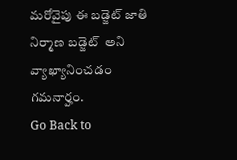మరోవైపు ఈ బడ్జెట్ జాతి నిర్మాణ బడ్జెట్  అని వ్యాఖ్యానించడం గమనార్హం.
Go Back to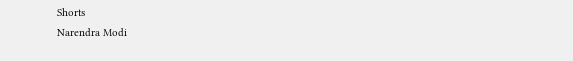Shorts
Narendra Modi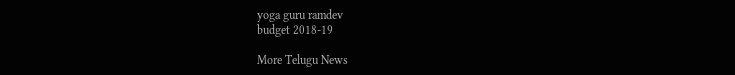yoga guru ramdev
budget 2018-19

More Telugu News